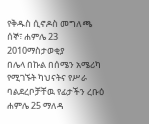የቅዱስ ሲኖዶስ መግለጫ
ሰኞ፣ ሐምሌ 23 2010ማስታወቂያ
በሌላ በኩል በሰሜን አሜሪካ የሚገኙት ካህናትና የሥራ ባልደረቦቻቸዉ የፊታችን ረቡዕ ሐምሌ 25 ማለዳ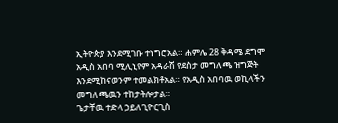ኢትዮጵያ እንደሚገቡ ተነግሮአል። ሐምሌ 28 ቅዳሜ ደግሞ አዲስ አበባ ሚሊኒየም አዳራሽ የደስታ መግለጫ ዝግጅት እንደሚከናወንም ተመልክቶአል። የአዲስ አበባዉ ወኪላችን መግለጫዉን ተከታትሎታል።
ጌታቸዉ ተድላ ኃይለጊዮርጊስ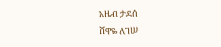አዜብ ታደሰ
ሸዋዬ ለገሠ